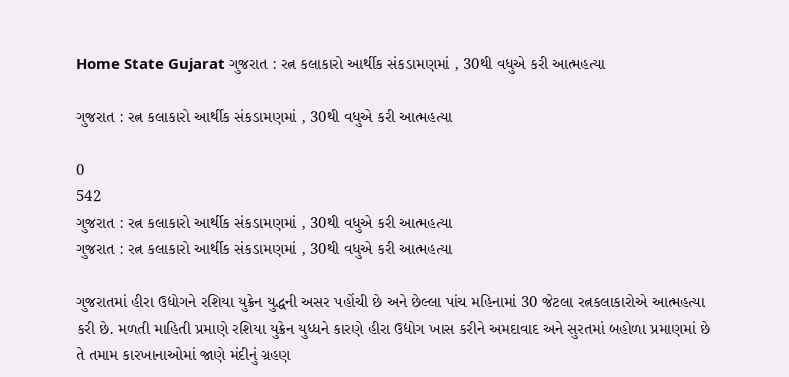Home State Gujarat ગુજરાત : રત્ન કલાકારો આર્થીક સંકડામણમાં , 30થી વધુએ કરી આત્મહત્યા

ગુજરાત : રત્ન કલાકારો આર્થીક સંકડામણમાં , 30થી વધુએ કરી આત્મહત્યા

0
542
ગુજરાત : રત્ન કલાકારો આર્થીક સંકડામણમાં , 30થી વધુએ કરી આત્મહત્યા
ગુજરાત : રત્ન કલાકારો આર્થીક સંકડામણમાં , 30થી વધુએ કરી આત્મહત્યા

ગુજરાતમાં હીરા ઉદ્યોગને રશિયા યુક્રેન યુદ્ધની અસર પહોંચી છે અને છેલ્લા પાંચ મહિનામાં 30 જેટલા રત્નકલાકારોએ આત્મહત્યા કરી છે. મળતી માહિતી પ્રમાણે રશિયા યુક્રેન યુધ્ધને કારણે હીરા ઉદ્યોગ ખાસ કરીને અમદાવાદ અને સુરતમાં બહોળા પ્રમાણમાં છે તે તમામ કારખાનાઓમાં જાણે મંદીનું ગ્રહણ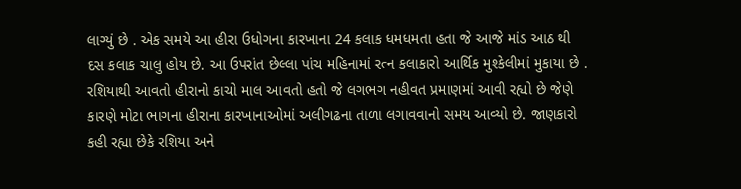લાગ્યું છે . એક સમયે આ હીરા ઉધોગના કારખાના 24 કલાક ધમધમતા હતા જે આજે માંડ આઠ થી દસ કલાક ચાલુ હોય છે. આ ઉપરાંત છેલ્લા પાંચ મહિનામાં રત્ન કલાકારો આર્થિક મુશ્કેલીમાં મુકાયા છે . રશિયાથી આવતો હીરાનો કાચો માલ આવતો હતો જે લગભગ નહીવત પ્રમાણમાં આવી રહ્યો છે જેણે કારણે મોટા ભાગના હીરાના કારખાનાઓમાં અલીગઢના તાળા લગાવવાનો સમય આવ્યો છે. જાણકારો કહી રહ્યા છેકે રશિયા અને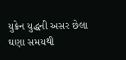યુક્રેન યુદ્ધની અસર છેલા ઘણા સમયથી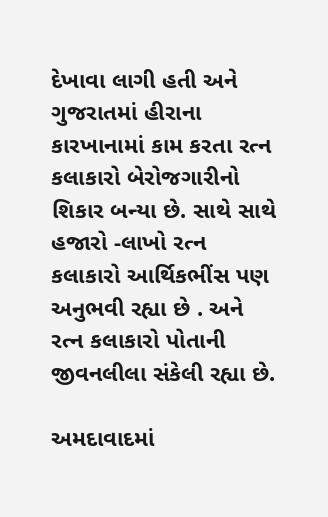દેખાવા લાગી હતી અને ગુજરાતમાં હીરાના કારખાનામાં કામ કરતા રત્ન કલાકારો બેરોજગારીનો શિકાર બન્યા છે. સાથે સાથે હજારો -લાખો રત્ન કલાકારો આર્થિકભીંસ પણ અનુભવી રહ્યા છે . અને રત્ન કલાકારો પોતાની જીવનલીલા સંકેલી રહ્યા છે.

અમદાવાદમાં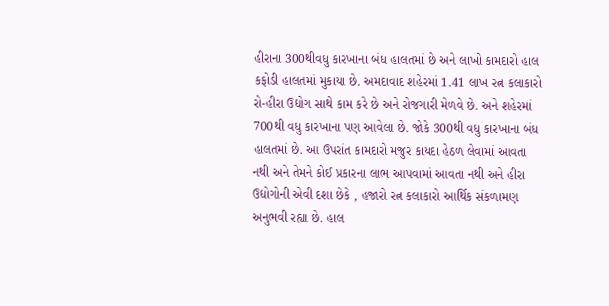હીરાના 300થીવધુ કારખાના બંધ હાલતમાં છે અને લાખો કામદારો હાલ કફોડી હાલતમાં મુકાયા છે. અમદાવાદ શહેરમાં 1.41 લાખ રત્ન કલાકારો રો-હીરા ઉદ્યોગ સાથે કામ કરે છે અને રોજગારી મેળવે છે. અને શહેરમાં 700થી વધુ કારખાના પણ આવેલા છે. જોકે 300થી વધુ કારખાના બંધ હાલતમાં છે. આ ઉપરાંત કામદારો મજુર કાયદા હેઠળ લેવામાં આવતા નથી અને તેમને કોઈ પ્રકારના લાભ આપવામાં આવતા નથી અને હીરા ઉદ્યોગોની એવી દશા છેકે , હજારો રત્ન કલાકારો આર્થિક સંકળામણ અનુભવી રહ્યા છે. હાલ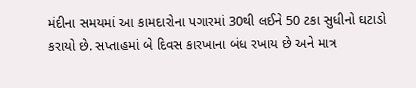મંદીના સમયમાં આ કામદારોના પગારમાં 30થી લઈને 50 ટકા સુધીનો ઘટાડો કરાયો છે. સપ્તાહમાં બે દિવસ કારખાના બંધ રખાય છે અને માત્ર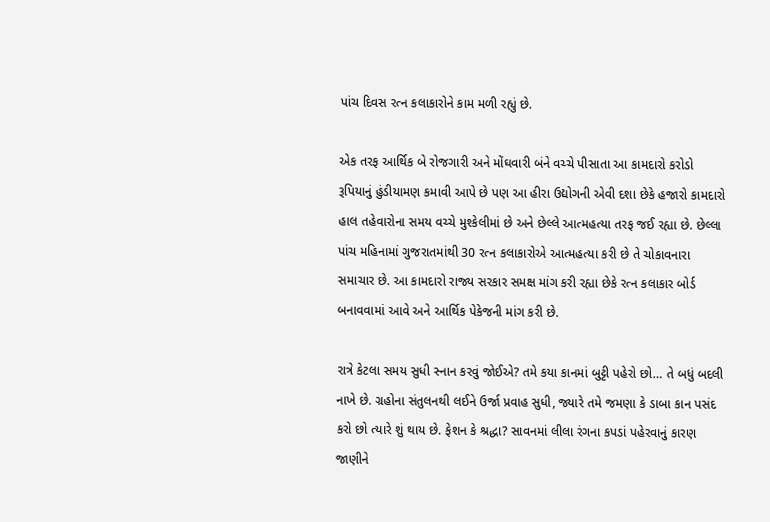પાંચ દિવસ રત્ન કલાકારોને કામ મળી રહ્યું છે.

એક તરફ આર્થિક બે રોજગારી અને મોંઘવારી બંને વચ્ચે પીસાતા આ કામદારો કરોડો રૂપિયાનું હુંડીયામણ કમાવી આપે છે પણ આ હીરા ઉદ્યોગની એવી દશા છેકે હજારો કામદારો હાલ તહેવારોના સમય વચ્ચે મુશ્કેલીમાં છે અને છેલ્લે આત્મહત્યા તરફ જઈ રહ્યા છે. છેલ્લા પાંચ મહિનામાં ગુજરાતમાંથી 30 રત્ન કલાકારોએ આત્મહત્યા કરી છે તે ચોકાવનારા સમાચાર છે. આ કામદારો રાજ્ય સરકાર સમક્ષ માંગ કરી રહ્યા છેકે રત્ન કલાકાર બોર્ડ બનાવવામાં આવે અને આર્થિક પેકેજની માંગ કરી છે.

રાત્રે કેટલા સમય સુધી સ્નાન કરવું જોઈએ? તમે કયા કાનમાં બુટ્ટી પહેરો છો… તે બધું બદલી નાખે છે. ગ્રહોના સંતુલનથી લઈને ઉર્જા પ્રવાહ સુધી, જ્યારે તમે જમણા કે ડાબા કાન પસંદ કરો છો ત્યારે શું થાય છે. ફેશન કે શ્રદ્ધા? સાવનમાં લીલા રંગના કપડાં પહેરવાનું કારણ જાણીને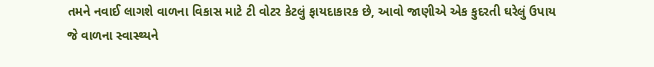તમને નવાઈ લાગશે વાળના વિકાસ માટે ટી વોટર કેટલું ફાયદાકારક છે, આવો જાણીએ એક કુદરતી ઘરેલું ઉપાય જે વાળના સ્વાસ્થ્યને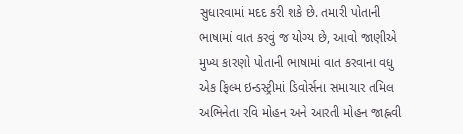સુધારવામાં મદદ કરી શકે છે. તમારી પોતાની ભાષામાં વાત કરવું જ યોગ્ય છે, આવો જાણીએ મુખ્ય કારણો પોતાની ભાષામાં વાત કરવાના વધુ એક ફિલ્મ ઇન્ડસ્ટ્રીમાં ડિવોર્સના સમાચાર તમિલ અભિનેતા રવિ મોહન અને આરતી મોહન જાહ્નવી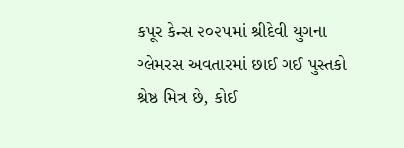કપૂર કેન્સ ૨૦૨૫માં શ્રીદેવી યુગના ગ્લેમરસ અવતારમાં છાઈ ગઈ પુસ્તકો શ્રેષ્ઠ મિત્ર છે, કોઈ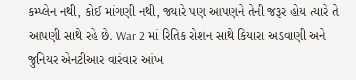કમ્પ્લેન નથી, કોઈ માંગણી નથી, જ્યારે પણ આપણને તેની જરૂર હોય ત્યારે તે આપણી સાથે રહે છે. War 2 માં રિતિક રોશન સાથે કિયારા અડવાણી અને જુનિયર એનટીઆર વારંવાર આંખ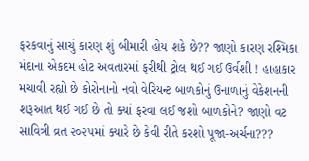ફરકવાનું સાચું કારણ શું બીમારી હોય શકે છે?? જાણો કારણ રશ્મિકા મંદાના એકદમ હોટ અવતારમાં ફરીથી ટ્રોલ થઈ ગઈ ઉર્વશી ! હાહાકાર મચાવી રહ્યો છે કોરોનાનો નવો વેરિયન્ટ બાળકોનું ઉનાળાનું વેકેશનની શરૂઆત થઈ ગઈ છે તો ક્યાં ફરવા લઈ જશો બાળકોને? જાણો વટ સાવિત્રી વ્રત ૨૦૨૫માં ક્યારે છે કેવી રીતે કરશો પૂજા-અર્ચના???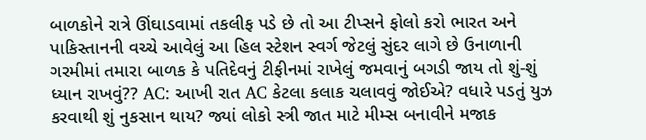બાળકોને રાત્રે ઊંઘાડવામાં તકલીફ પડે છે તો આ ટીપ્સને ફોલો કરો ભારત અને પાકિસ્તાનની વચ્ચે આવેલું આ હિલ સ્ટેશન સ્વર્ગ જેટલું સુંદર લાગે છે ઉનાળાની ગરમીમાં તમારા બાળક કે પતિદેવનું ટીફીનમાં રાખેલું જમવાનું બગડી જાય તો શું-શું ધ્યાન રાખવું?? AC: આખી રાત AC કેટલા કલાક ચલાવવું જોઈએ? વધારે પડતું યુઝ કરવાથી શું નુકસાન થાય? જ્યાં લોકો સ્ત્રી જાત માટે મીમ્સ બનાવીને મજાક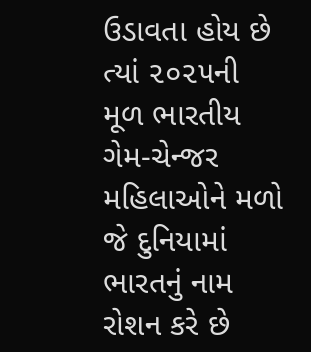ઉડાવતા હોય છે ત્યાં ૨૦૨૫ની મૂળ ભારતીય ગેમ-ચેન્જર મહિલાઓને મળો જે દુનિયામાં ભારતનું નામ રોશન કરે છે